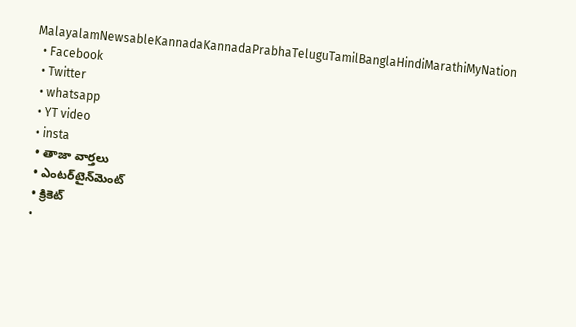MalayalamNewsableKannadaKannadaPrabhaTeluguTamilBanglaHindiMarathiMyNation
  • Facebook
  • Twitter
  • whatsapp
  • YT video
  • insta
  • తాజా వార్తలు
  • ఎంటర్‌టైన్‌మెంట్
  • క్రికెట్
  •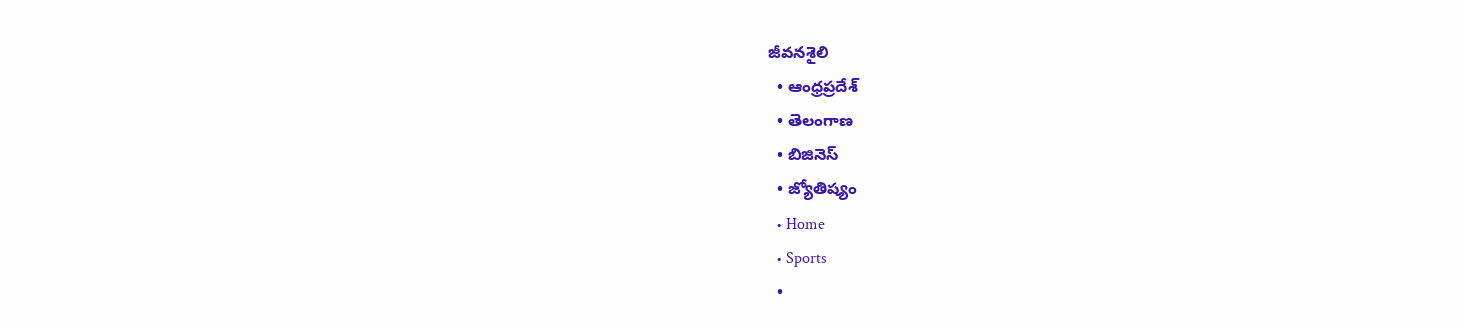జీవనశైలి
  • ఆంధ్రప్రదేశ్
  • తెలంగాణ
  • బిజినెస్
  • జ్యోతిష్యం
  • Home
  • Sports
  •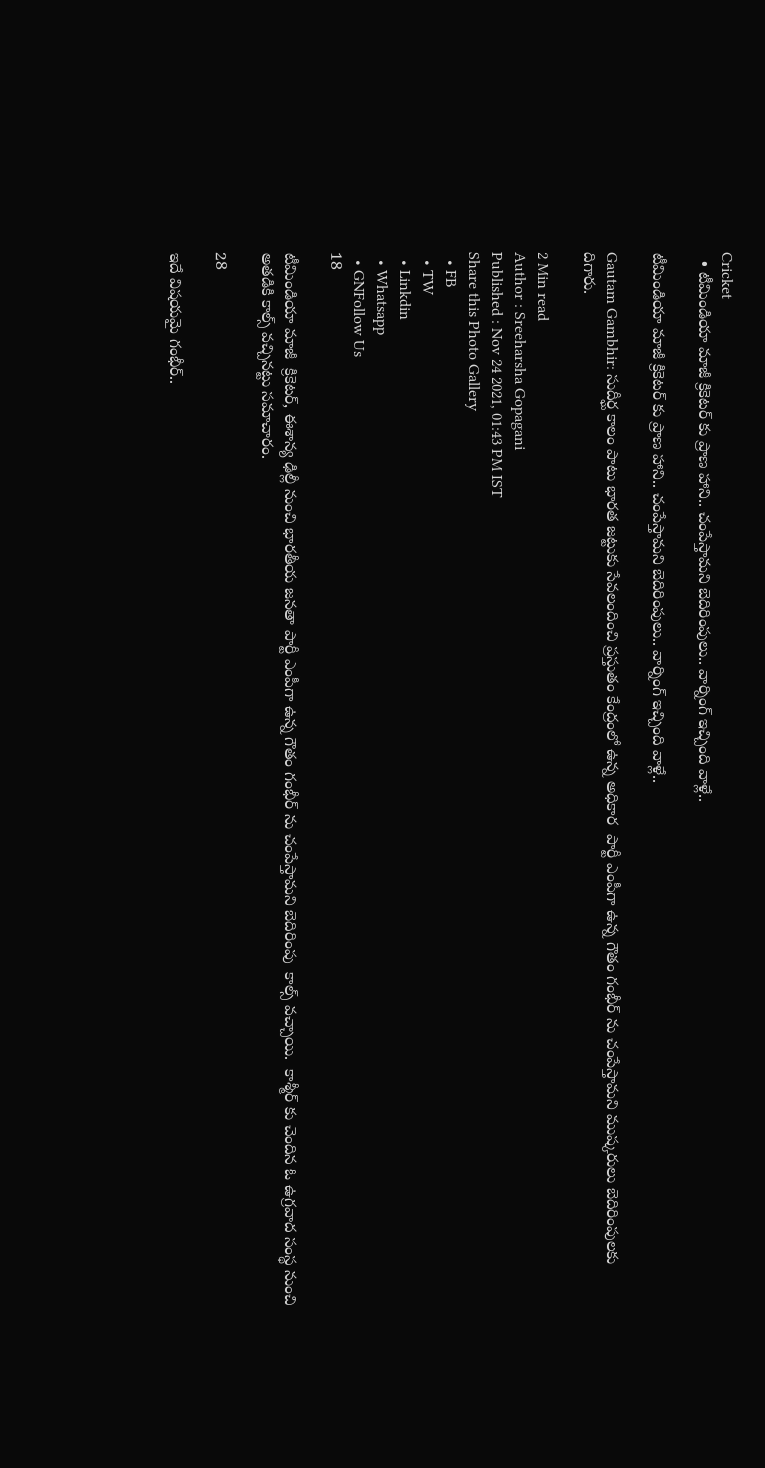Cricket
  • టీమిండియా మాజీ క్రికెటర్ కు ప్రాణ హాని.. చంపేస్తామని బెదిరింపులు.. వార్నింగ్ ఇచ్చింది వాళ్లే..

టీమిండియా మాజీ క్రికెటర్ కు ప్రాణ హాని.. చంపేస్తామని బెదిరింపులు.. వార్నింగ్ ఇచ్చింది వాళ్లే..

Gautam Gambhir: సుదీర్ఘ కాలం పాటు భారత జట్టుకు సేవలందించి ప్రస్తుతం కేంద్రంలో ఉన్న అధికార  పార్టీ ఎంపీగా ఉన్న గౌతం గంభీర్ ను చంపేస్తామని ముష్కరులు బెదిరింపులకు దిగారు.

2 Min read
Author : Sreeharsha Gopagani
Published : Nov 24 2021, 01:43 PM IST
Share this Photo Gallery
  • FB
  • TW
  • Linkdin
  • Whatsapp
  • GNFollow Us
18

టీమిండియా మాజీ  క్రికెటర్, ఈశాన్య ఢిల్లీ నుంచి భారతీయ జనతా పార్టీ ఎంపీగా ఉన్న గౌతం గంభీర్ ను చంపేస్తామని బెదిరింపు  కాల్స్ వచ్చాయి.  కాశ్మీర్ కు చెందిన ఓ ఉగ్రవాద సంస్థ నుంచి అతడికి కాల్స్ వచ్చినట్టు సమాచారం.

28

ఇదే విషయమై గంభీర్..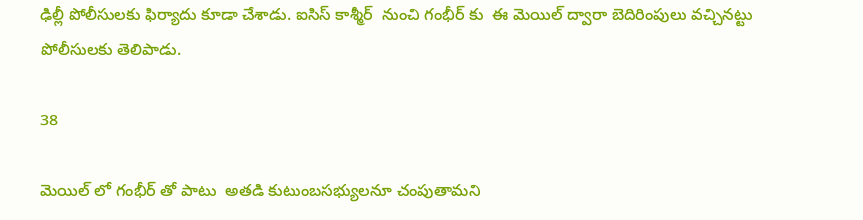ఢిల్లీ పోలీసులకు ఫిర్యాదు కూడా చేశాడు. ఐసిస్ కాశ్మీర్  నుంచి గంభీర్ కు  ఈ మెయిల్ ద్వారా బెదిరింపులు వచ్చినట్టు పోలీసులకు తెలిపాడు.

38

మెయిల్ లో గంభీర్ తో పాటు  అతడి కుటుంబసభ్యులనూ చంపుతామని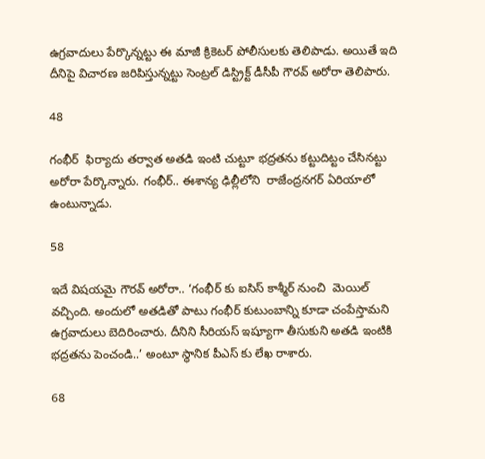ఉగ్రవాదులు పేర్కొన్నట్టు ఈ మాజీ క్రికెటర్ పోలీసులకు తెలిపాడు. అయితే ఇది దీనిపై విచారణ జరిపిస్తున్నట్టు సెంట్రల్ డిస్ట్రిక్ట్ డీసీపీ గౌరవ్ అరోరా తెలిపారు.

48

గంభీర్  ఫిర్యాదు తర్వాత అతడి ఇంటి చుట్టూ భద్రతను కట్టుదిట్టం చేసినట్టు అరోరా పేర్కొన్నారు. గంభీర్.. ఈశాన్య ఢిల్లీలోని  రాజేంద్రనగర్ ఏరియాలో ఉంటున్నాడు.

58

ఇదే విషయమై గౌరవ్ అరోరా.. ‘గంభీర్ కు ఐసిస్ కాశ్మీర్ నుంచి  మెయిల్ వచ్చింది. అందులో అతడితో పాటు గంభీర్ కుటుంబాన్ని కూడా చంపేస్తామని ఉగ్రవాదులు బెదిరించారు. దీనిని సీరియస్ ఇష్యూగా తీసుకుని అతడి ఇంటికి భద్రతను పెంచండి..’ అంటూ స్థానిక పీఎస్ కు లేఖ రాశారు.

68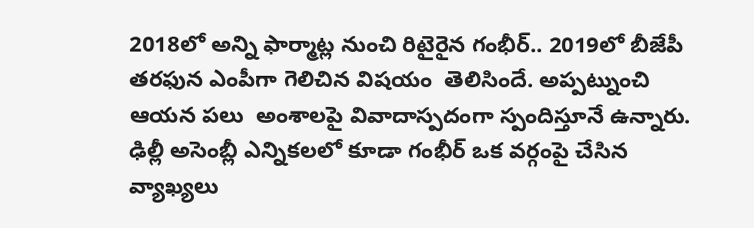2018లో అన్ని ఫార్మాట్ల నుంచి రిటైరైన గంభీర్.. 2019లో బీజేపీ తరఫున ఎంపీగా గెలిచిన విషయం  తెలిసిందే. అప్పట్నుంచి ఆయన పలు  అంశాలపై వివాదాస్పదంగా స్పందిస్తూనే ఉన్నారు. ఢిల్లీ అసెంబ్లీ ఎన్నికలలో కూడా గంభీర్ ఒక వర్గంపై చేసిన వ్యాఖ్యలు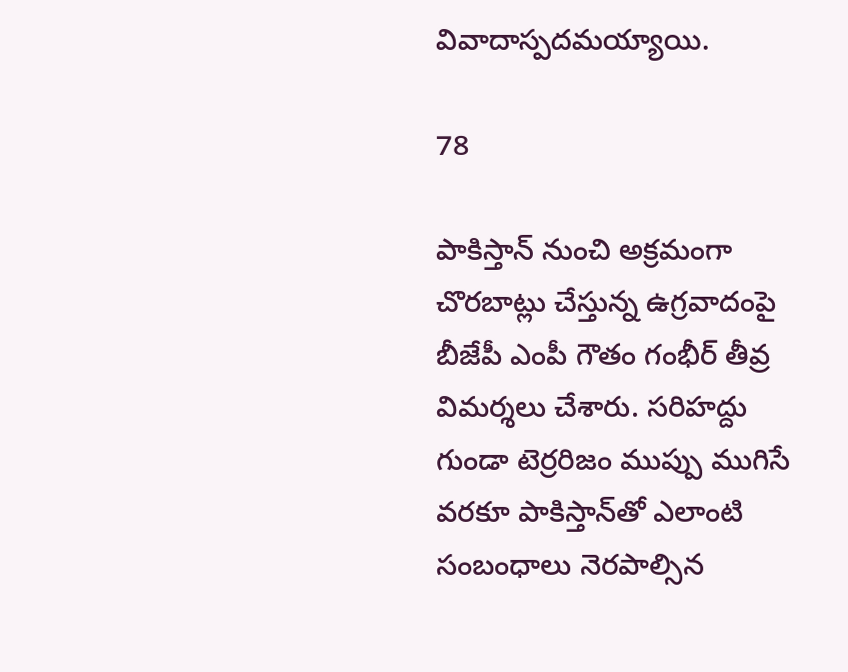వివాదాస్పదమయ్యాయి.

78

పాకిస్తాన్ నుంచి అక్రమంగా చొరబాట్లు చేస్తున్న ఉగ్రవాదంపై బీజేపీ ఎంపీ గౌతం గంభీర్ తీవ్ర విమర్శలు చేశారు. సరిహద్దు గుండా టెర్రరిజం ముప్పు ముగిసే వరకూ పాకిస్తాన్‌తో ఎలాంటి సంబంధాలు నెరపాల్సిన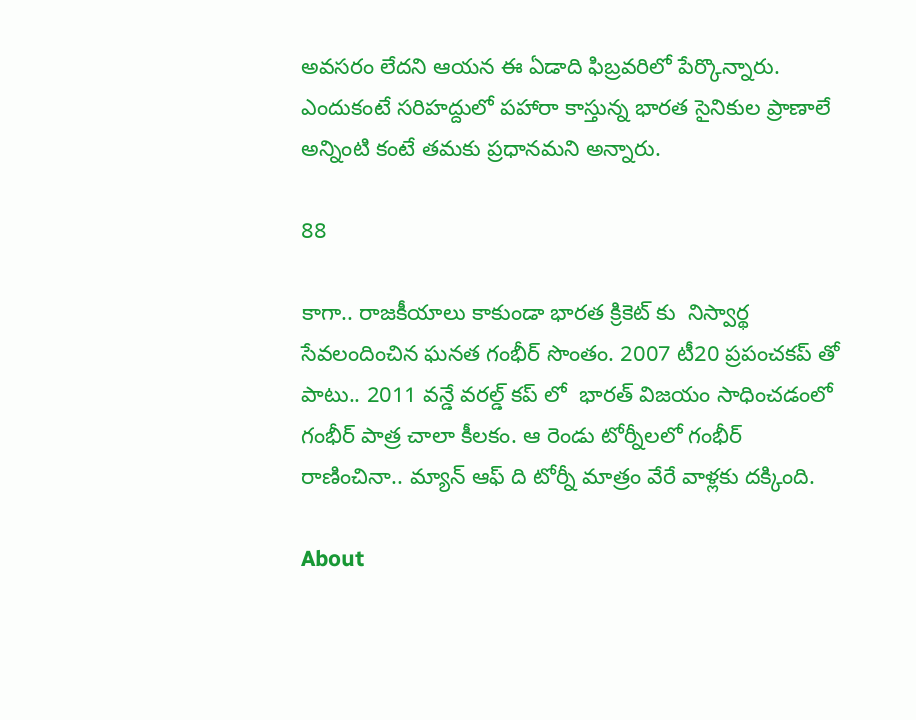అవసరం లేదని ఆయన ఈ ఏడాది ఫిబ్రవరిలో పేర్కొన్నారు. ఎందుకంటే సరిహద్దులో పహారా కాస్తున్న భారత సైనికుల ప్రాణాలే అన్నింటి కంటే తమకు ప్రధానమని అన్నారు.

88

కాగా.. రాజకీయాలు కాకుండా భారత క్రికెట్ కు  నిస్వార్థ సేవలందించిన ఘనత గంభీర్ సొంతం. 2007 టీ20 ప్రపంచకప్ తో పాటు.. 2011 వన్డే వరల్డ్ కప్ లో  భారత్ విజయం సాధించడంలో గంభీర్ పాత్ర చాలా కీలకం. ఆ రెండు టోర్నీలలో గంభీర్ రాణించినా.. మ్యాన్ ఆఫ్ ది టోర్నీ మాత్రం వేరే వాళ్లకు దక్కింది.

About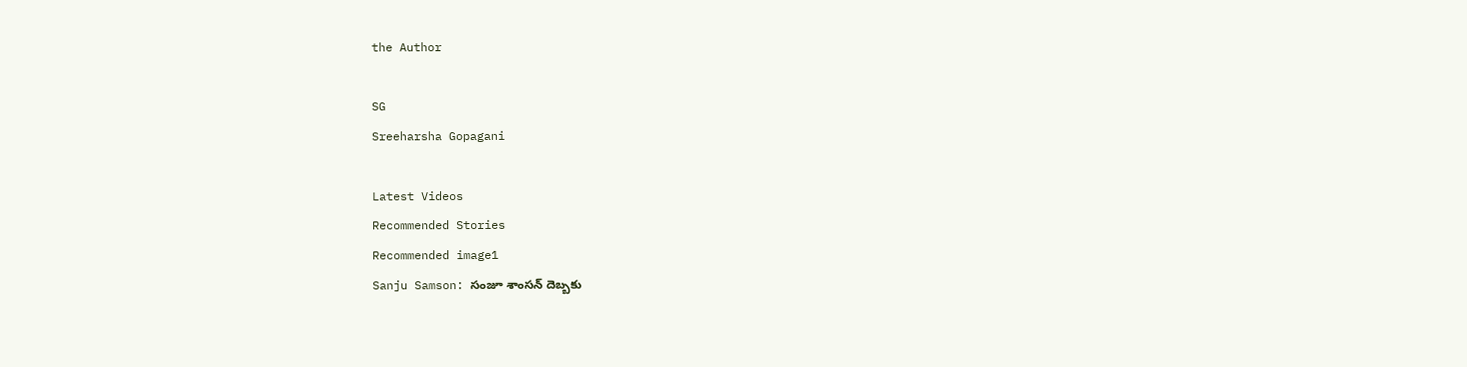the Author

SG
Sreeharsha Gopagani

Latest Videos
Recommended Stories
Recommended image1
Sanju Samson: సంజూ శాంసన్ దెబ్బకు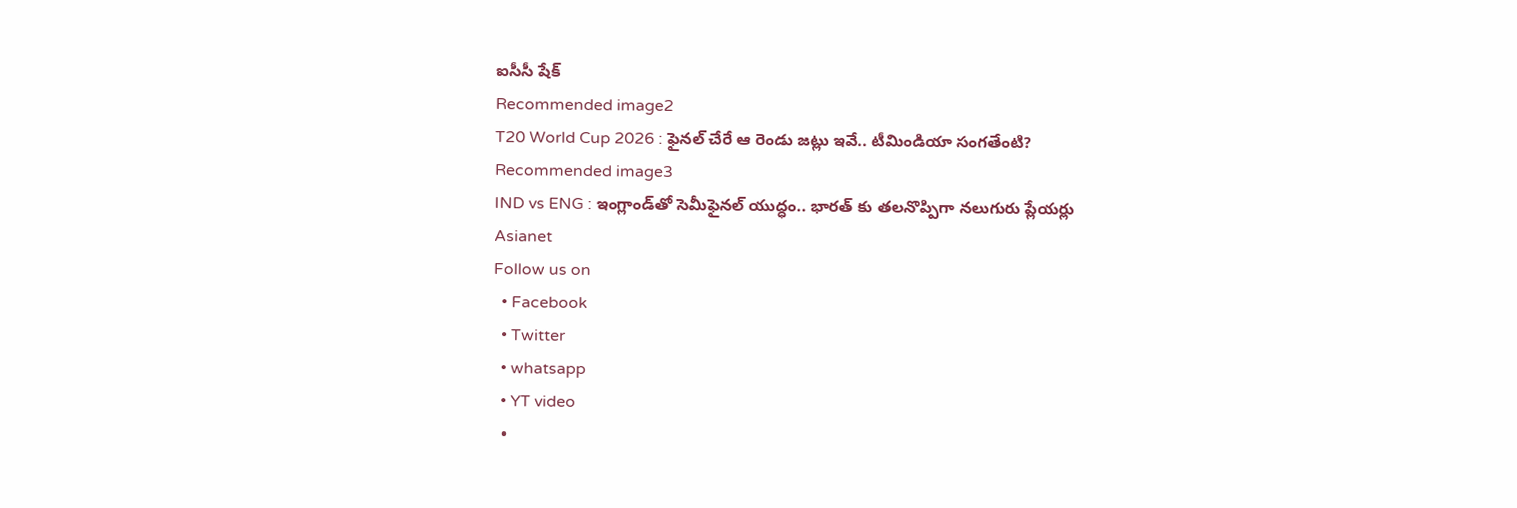ఐసీసీ షేక్
Recommended image2
T20 World Cup 2026 : ఫైనల్ చేరే ఆ రెండు జట్లు ఇవే.. టీమిండియా సంగతేంటి?
Recommended image3
IND vs ENG : ఇంగ్లాండ్‌తో సెమీఫైనల్ యుద్ధం.. భారత్ కు తలనొప్పిగా నలుగురు ప్లేయర్లు
Asianet
Follow us on
  • Facebook
  • Twitter
  • whatsapp
  • YT video
  •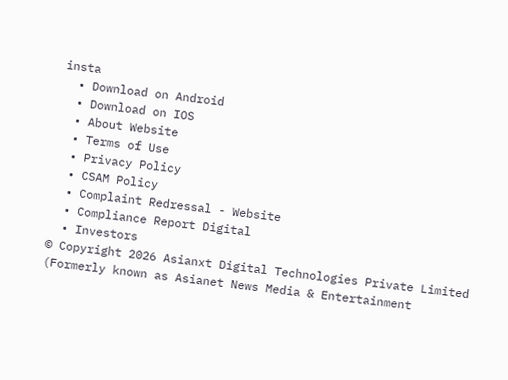insta
  • Download on Android
  • Download on IOS
  • About Website
  • Terms of Use
  • Privacy Policy
  • CSAM Policy
  • Complaint Redressal - Website
  • Compliance Report Digital
  • Investors
© Copyright 2026 Asianxt Digital Technologies Private Limited (Formerly known as Asianet News Media & Entertainment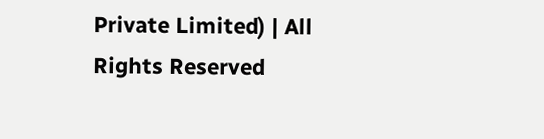Private Limited) | All Rights Reserved